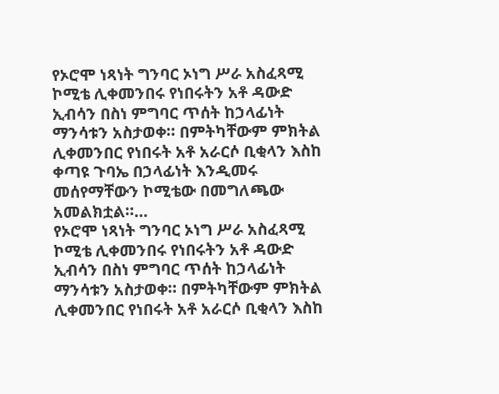የኦሮሞ ነጻነት ግንባር ኦነግ ሥራ አስፈጻሚ ኮሚቴ ሊቀመንበሩ የነበሩትን አቶ ዳውድ ኢብሳን በስነ ምግባር ጥሰት ከኃላፊነት ማንሳቱን አስታወቀ። በምትካቸውም ምክትል ሊቀመንበር የነበሩት አቶ አራርሶ ቢቂላን እስከ ቀጣዩ ጉባኤ በኃላፊነት እንዲመሩ መሰየማቸውን ኮሚቴው በመግለጫው አመልክቷል።…
የኦሮሞ ነጻነት ግንባር ኦነግ ሥራ አስፈጻሚ ኮሚቴ ሊቀመንበሩ የነበሩትን አቶ ዳውድ ኢብሳን በስነ ምግባር ጥሰት ከኃላፊነት ማንሳቱን አስታወቀ። በምትካቸውም ምክትል ሊቀመንበር የነበሩት አቶ አራርሶ ቢቂላን እስከ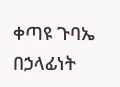ቀጣዩ ጉባኤ በኃላፊነት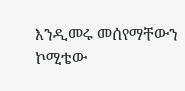እንዲመሩ መሰየማቸውን ኮሚቴው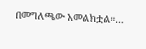በመግለጫው አመልክቷል።…